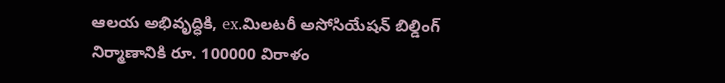ఆలయ అభివృద్ధికి, ex.మిలటరీ అసోసియేషన్ బిల్డింగ్ నిర్మాణానికి రూ. 100000 విరాళం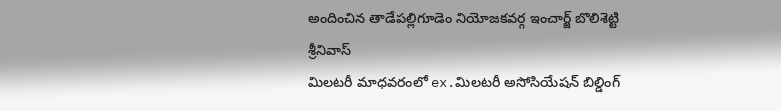అందించిన తాడేపల్లిగూడెం నియోజకవర్గ ఇంచార్జ్ బొలిశెట్టి శ్రీనివాస్
మిలటరీ మాధవరంలో ex.మిలటరీ అసోసియేషన్ బిల్డింగ్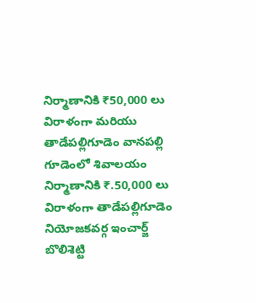నిర్మాణానికి ₹50,000 లు విరాళంగా మరియు తాడేపల్లిగూడెం వానపల్లి గూడెంలో శివాలయం నిర్మాణానికి ₹.50,000 లు విరాళంగా తాడేపల్లిగూడెం నియోజకవర్గ ఇంచార్జ్ బొలిశెట్టి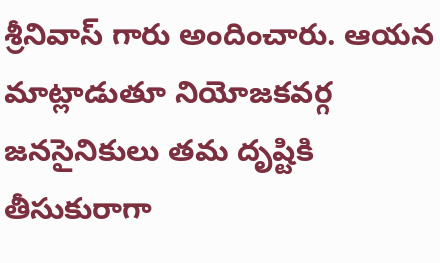శ్రీనివాస్ గారు అందించారు. ఆయన మాట్లాడుతూ నియోజకవర్గ జనసైనికులు తమ దృష్టికి తీసుకురాగా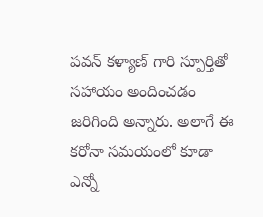పవన్ కళ్యాణ్ గారి స్పూర్తితో సహాయం అందించడం జరిగింది అన్నారు. అలాగే ఈ కరోనా సమయంలో కూడా ఎన్నో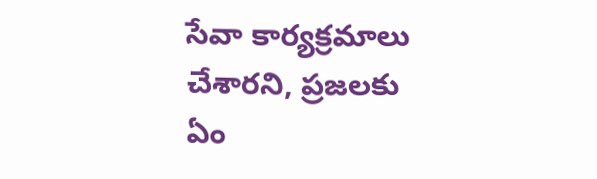సేవా కార్యక్రమాలు చేశారని, ప్రజలకు ఏం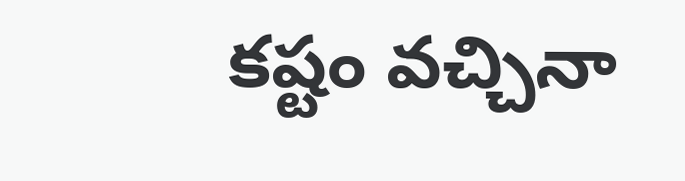కష్టం వచ్చినా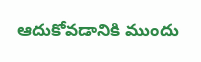ఆదుకోవడానికి ముందు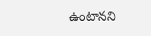ఉంటానని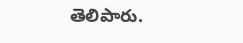తెలిపారు.